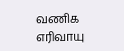வணிக எரிவாயு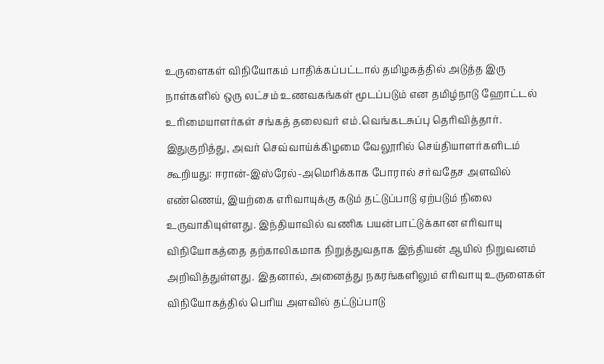உருளைகள் விநியோகம் பாதிக்கப்பட்டால் தமிழகத்தில் அடுத்த இரு நாள்களில் ஒரு லட்சம் உணவகங்கள் மூடப்படும் என தமிழ்நாடு ஹோட்டல் உரிமையாளர்கள் சங்கத் தலைவர் எம்.வெங்கடசுப்பு தெரிவித்தார்.
இதுகுறித்து, அவர் செவ்வாய்க்கிழமை வேலூரில் செய்தியாளர்களிடம் கூறியது: ஈரான்-இஸ்ரேல்-அமெரிக்காக போரால் சர்வதேச அளவில் எண்ணெய், இயற்கை எரிவாயுக்கு கடும் தட்டுப்பாடு ஏற்படும் நிலை உருவாகியுள்ளது. இந்தியாவில் வணிக பயன்பாட்டுக்கான எரிவாயு விநியோகத்தை தற்காலிகமாக நிறுத்துவதாக இந்தியன் ஆயில் நிறுவனம் அறிவித்துள்ளது. இதனால், அனைத்து நகரங்களிலும் எரிவாயு உருளைகள் விநியோகத்தில் பெரிய அளவில் தட்டுப்பாடு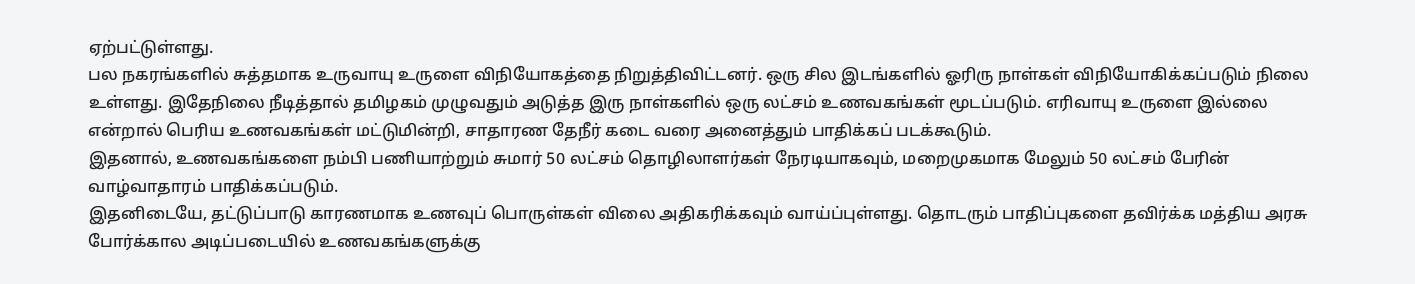ஏற்பட்டுள்ளது.
பல நகரங்களில் சுத்தமாக உருவாயு உருளை விநியோகத்தை நிறுத்திவிட்டனர். ஒரு சில இடங்களில் ஓரிரு நாள்கள் விநியோகிக்கப்படும் நிலை உள்ளது. இதேநிலை நீடித்தால் தமிழகம் முழுவதும் அடுத்த இரு நாள்களில் ஒரு லட்சம் உணவகங்கள் மூடப்படும். எரிவாயு உருளை இல்லை என்றால் பெரிய உணவகங்கள் மட்டுமின்றி, சாதாரண தேநீர் கடை வரை அனைத்தும் பாதிக்கப் படக்கூடும்.
இதனால், உணவகங்களை நம்பி பணியாற்றும் சுமார் 50 லட்சம் தொழிலாளர்கள் நேரடியாகவும், மறைமுகமாக மேலும் 50 லட்சம் பேரின் வாழ்வாதாரம் பாதிக்கப்படும்.
இதனிடையே, தட்டுப்பாடு காரணமாக உணவுப் பொருள்கள் விலை அதிகரிக்கவும் வாய்ப்புள்ளது. தொடரும் பாதிப்புகளை தவிர்க்க மத்திய அரசு போர்க்கால அடிப்படையில் உணவகங்களுக்கு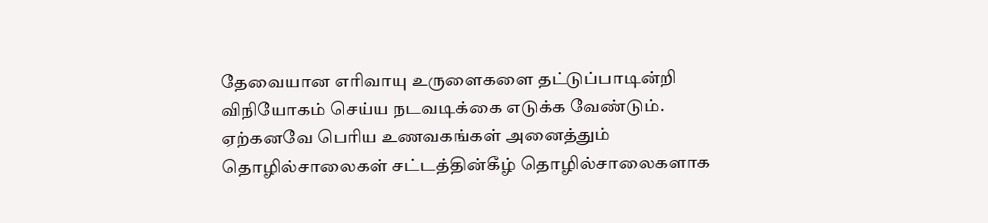தேவையான எரிவாயு உருளைகளை தட்டுப்பாடின்றி விநியோகம் செய்ய நடவடிக்கை எடுக்க வேண்டும்.
ஏற்கனவே பெரிய உணவகங்கள் அனைத்தும் தொழில்சாலைகள் சட்டத்தின்கீழ் தொழில்சாலைகளாக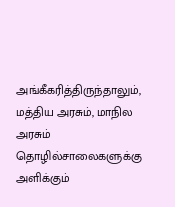அங்கீகரித்திருந்தாலும், மத்திய அரசும், மாநில அரசும் தொழில்சாலைகளுக்கு அளிக்கும்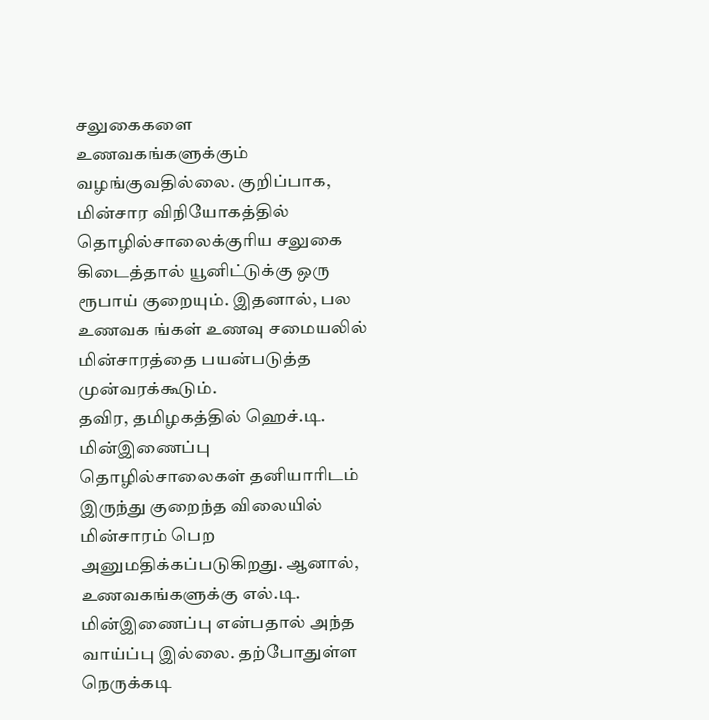சலுகைகளை உணவகங்களுக்கும் வழங்குவதில்லை. குறிப்பாக, மின்சார விநியோகத்தில் தொழில்சாலைக்குரிய சலுகை கிடைத்தால் யூனிட்டுக்கு ஒரு ரூபாய் குறையும். இதனால், பல உணவக ங்கள் உணவு சமையலில் மின்சாரத்தை பயன்படுத்த முன்வரக்கூடும்.
தவிர, தமிழகத்தில் ஹெச்.டி. மின்இணைப்பு தொழில்சாலைகள் தனியாரிடம் இருந்து குறைந்த விலையில் மின்சாரம் பெற அனுமதிக்கப்படுகிறது. ஆனால், உணவகங்களுக்கு எல்.டி. மின்இணைப்பு என்பதால் அந்த வாய்ப்பு இல்லை. தற்போதுள்ள நெருக்கடி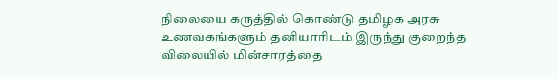நிலையை கருத்தில் கொண்டு தமிழக அரசு உணவகங்களும் தனியாரிடம் இருந்து குறைந்த விலையில் மின்சாரத்தை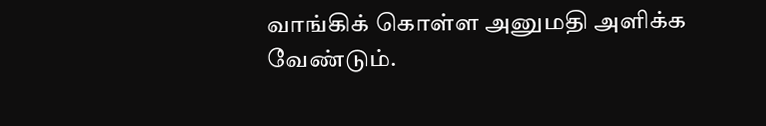வாங்கிக் கொள்ள அனுமதி அளிக்க வேண்டும்.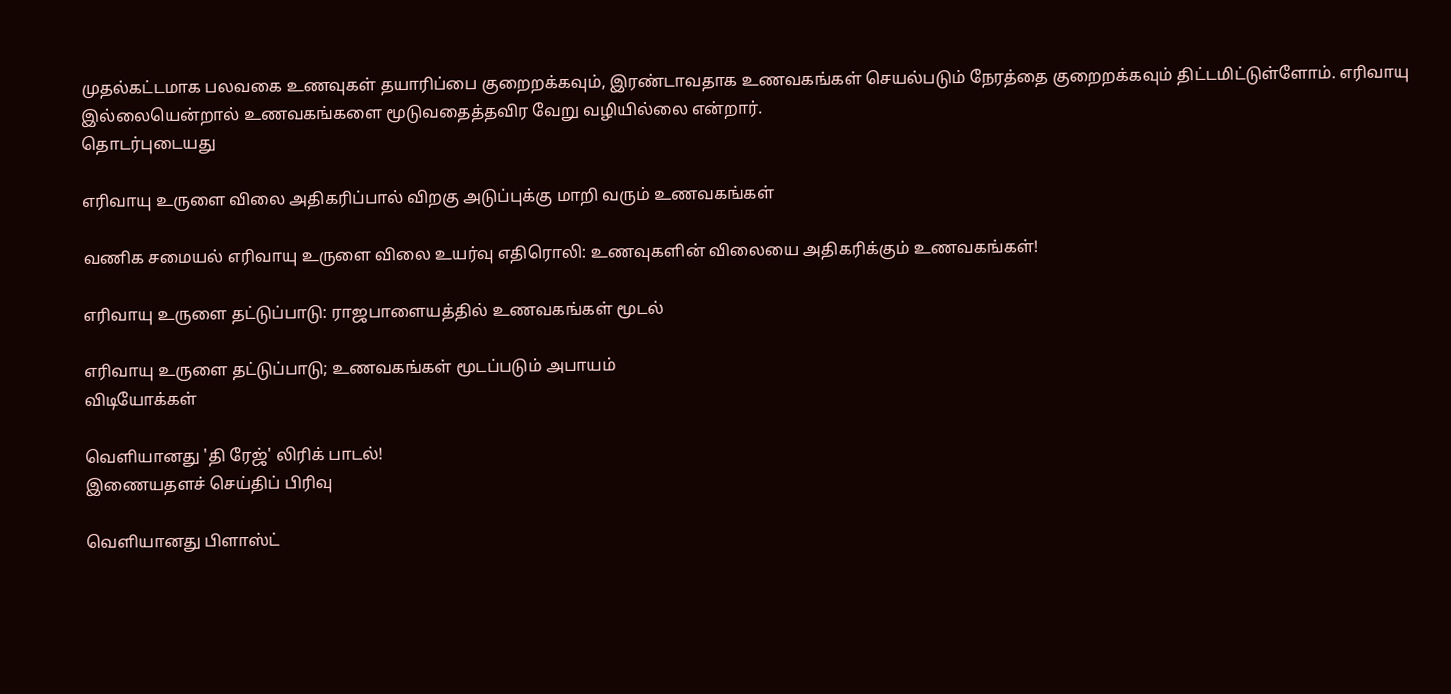முதல்கட்டமாக பலவகை உணவுகள் தயாரிப்பை குறைறக்கவும், இரண்டாவதாக உணவகங்கள் செயல்படும் நேரத்தை குறைறக்கவும் திட்டமிட்டுள்ளோம். எரிவாயு இல்லையென்றால் உணவகங்களை மூடுவதைத்தவிர வேறு வழியில்லை என்றார்.
தொடர்புடையது

எரிவாயு உருளை விலை அதிகரிப்பால் விறகு அடுப்புக்கு மாறி வரும் உணவகங்கள்

வணிக சமையல் எரிவாயு உருளை விலை உயர்வு எதிரொலி: உணவுகளின் விலையை அதிகரிக்கும் உணவகங்கள்!

எரிவாயு உருளை தட்டுப்பாடு: ராஜபாளையத்தில் உணவகங்கள் மூடல்

எரிவாயு உருளை தட்டுப்பாடு; உணவகங்கள் மூடப்படும் அபாயம்
விடியோக்கள்

வெளியானது 'தி ரேஜ்' லிரிக் பாடல்!
இணையதளச் செய்திப் பிரிவு

வெளியானது பிளாஸ்ட்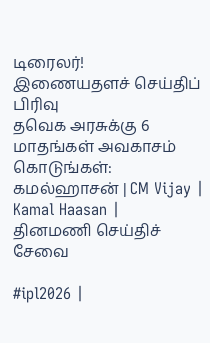டிரைலர்!
இணையதளச் செய்திப் பிரிவு
தவெக அரசுக்கு 6 மாதங்கள் அவகாசம் கொடுங்கள்: கமல்ஹாசன் | CM Vijay | Kamal Haasan |
தினமணி செய்திச் சேவை

#ipl2026 |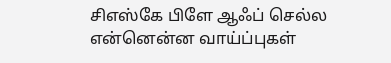சிஎஸ்கே பிளே ஆஃப் செல்ல என்னென்ன வாய்ப்புகள்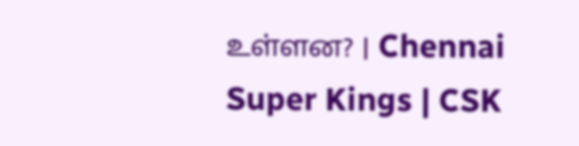உள்ளன? | Chennai Super Kings | CSK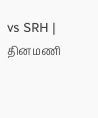vs SRH |
தினமணி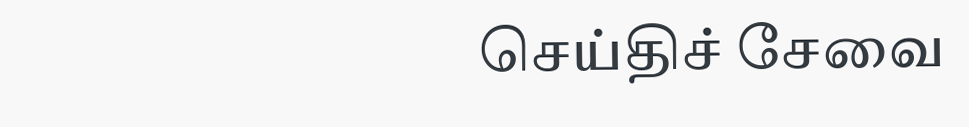செய்திச் சேவை